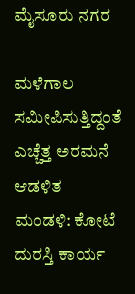ಮೈಸೂರು ನಗರ

ಮಳೆಗಾಲ ಸಮೀಪಿಸುತ್ತಿದ್ದಂತೆ ಎಚ್ಚೆತ್ತ ಅರಮನೆ ಆಡಳಿತ ಮಂಡಳಿ: ಕೋಟೆ ದುರಸ್ತಿ ಕಾರ್ಯ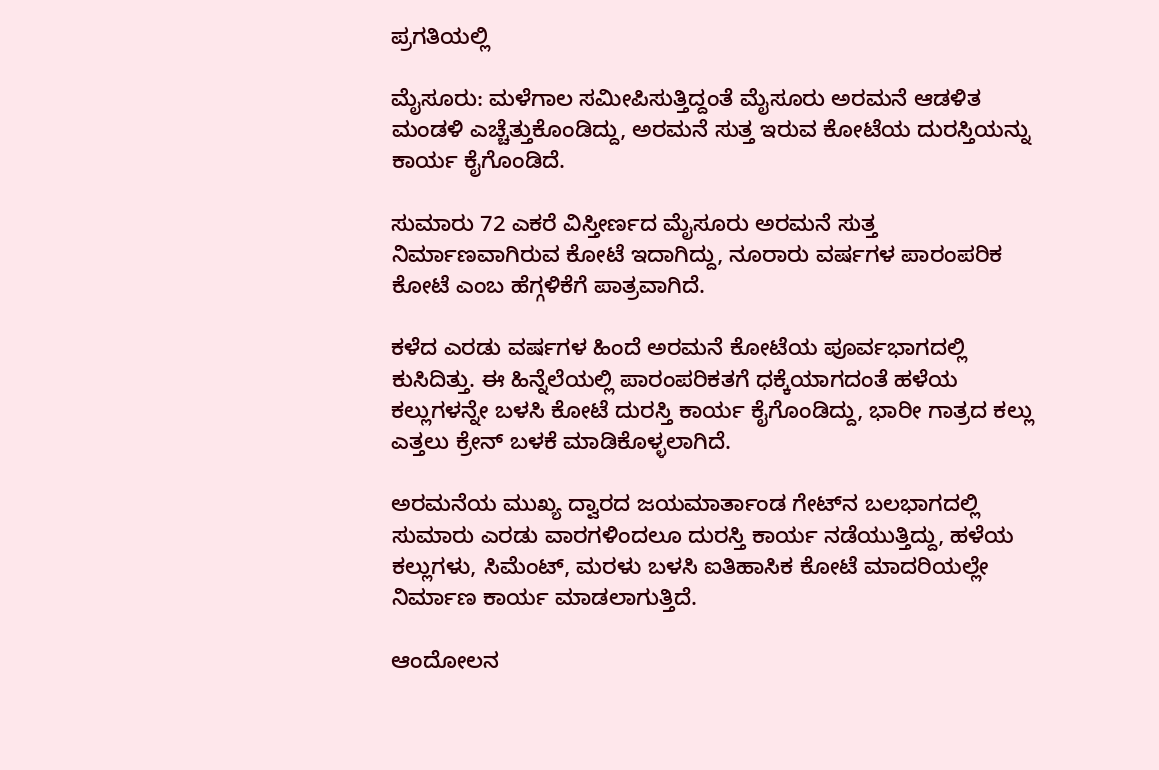ಪ್ರಗತಿಯಲ್ಲಿ

ಮೈಸೂರು: ಮಳೆಗಾಲ ಸಮೀಪಿಸುತ್ತಿದ್ದಂತೆ ಮೈಸೂರು ಅರಮನೆ ಆಡಳಿತ ಮಂಡಳಿ ಎಚ್ಚೆತ್ತುಕೊಂಡಿದ್ದು, ಅರಮನೆ ಸುತ್ತ ಇರುವ ಕೋಟೆಯ ದುರಸ್ತಿಯನ್ನು ಕಾರ್ಯ ಕೈಗೊಂಡಿದೆ.

ಸುಮಾರು 72 ಎಕರೆ ವಿಸ್ತೀರ್ಣದ ಮೈಸೂರು ಅರಮನೆ ಸುತ್ತ ನಿರ್ಮಾಣವಾಗಿರುವ ಕೋಟೆ ಇದಾಗಿದ್ದು, ನೂರಾರು ವರ್ಷಗಳ ಪಾರಂಪರಿಕ ಕೋಟೆ ಎಂಬ ಹೆಗ್ಗಳಿಕೆಗೆ ಪಾತ್ರವಾಗಿದೆ.

ಕಳೆದ ಎರಡು ವರ್ಷಗಳ ಹಿಂದೆ ಅರಮನೆ ಕೋಟೆಯ ಪೂರ್ವಭಾಗದಲ್ಲಿ ಕುಸಿದಿತ್ತು. ಈ ಹಿನ್ನೆಲೆಯಲ್ಲಿ ಪಾರಂಪರಿಕತಗೆ ಧಕ್ಕೆಯಾಗದಂತೆ ಹಳೆಯ ಕಲ್ಲುಗಳನ್ನೇ ಬಳಸಿ ಕೋಟೆ ದುರಸ್ತಿ ಕಾರ್ಯ ಕೈಗೊಂಡಿದ್ದು, ಭಾರೀ ಗಾತ್ರದ ಕಲ್ಲು ಎತ್ತಲು ಕ್ರೇನ್ ಬಳಕೆ ಮಾಡಿಕೊಳ್ಳಲಾಗಿದೆ.

ಅರಮನೆಯ ಮುಖ್ಯ ದ್ವಾರದ ಜಯಮಾರ್ತಾಂಡ ಗೇಟ್‌ನ ಬಲಭಾಗದಲ್ಲಿ ಸುಮಾರು ಎರಡು ವಾರಗಳಿಂದಲೂ ದುರಸ್ತಿ ಕಾರ್ಯ ನಡೆಯುತ್ತಿದ್ದು, ಹಳೆಯ ಕಲ್ಲುಗಳು, ಸಿಮೆಂಟ್, ಮರಳು ಬಳಸಿ ಐತಿಹಾಸಿಕ ಕೋಟೆ ಮಾದರಿಯಲ್ಲೇ ನಿರ್ಮಾಣ ಕಾರ್ಯ ಮಾಡಲಾಗುತ್ತಿದೆ.

ಆಂದೋಲನ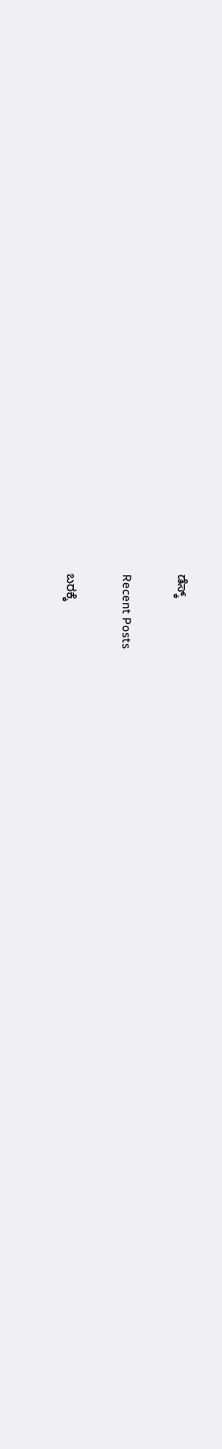ಡೆಸ್ಕ್

Recent Posts

ಬರಕ್ಕೆ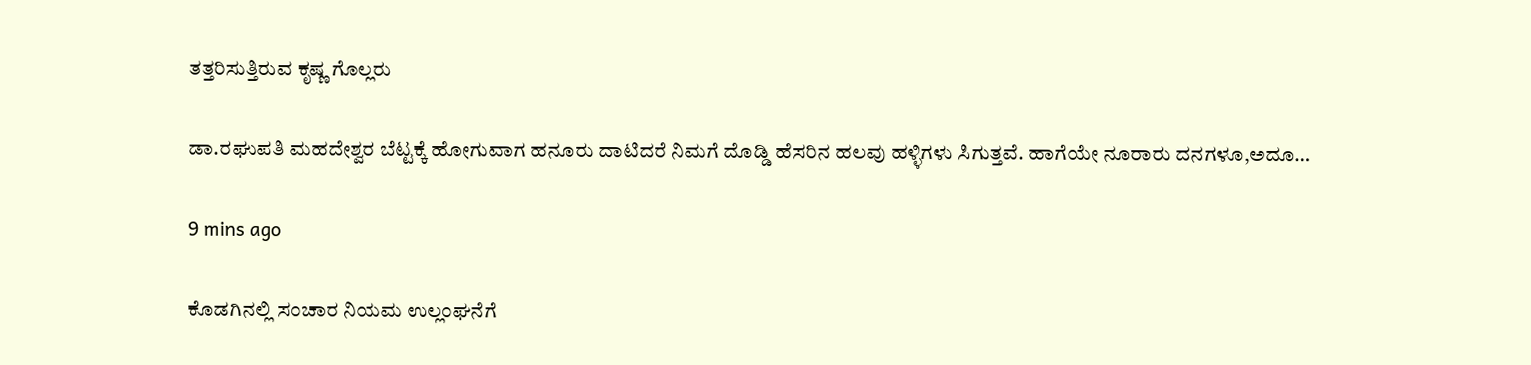ತತ್ತರಿಸುತ್ತಿರುವ ಕೃಷ್ಣ ಗೊಲ್ಲರು

ಡಾ.ರಘುಪತಿ ಮಹದೇಶ್ವರ ಬೆಟ್ಟಕ್ಕೆ ಹೋಗುವಾಗ ಹನೂರು ದಾಟಿದರೆ ನಿಮಗೆ ದೊಡ್ಡಿ ಹೆಸರಿನ ಹಲವು ಹಳ್ಳಿಗಳು ಸಿಗುತ್ತವೆ. ಹಾಗೆಯೇ ನೂರಾರು ದನಗಳೂ,ಅದೂ…

9 mins ago

ಕೊಡಗಿನಲ್ಲಿ ಸಂಚಾರ ನಿಯಮ ಉಲ್ಲಂಘನೆಗೆ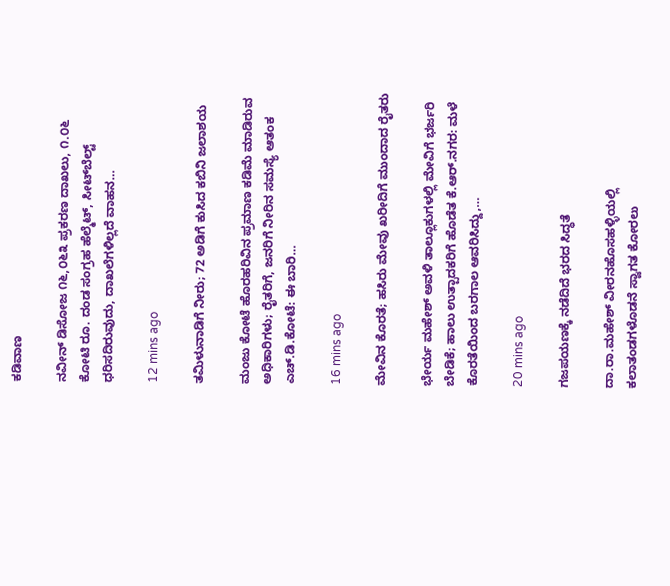ಕಡಿವಾಣ

ನವೀನ್ ಡಿಸೋಜ ೧೬,೦೬೩ ಪ್ರಕರಣ ದಾಖಲು, ೧.೦೬ ಕೋಟಿ ರೂ. ದಂಡ ಸಂಗ್ರಹ ಹೆಲ್ಮೆಟ್, ಸೀಟ್‌ಬೆಲ್ಟ್ ಧರಿಸದಿರುವುದು, ದಾಖಲೆಗಳಿಲ್ಲದೆ ವಾಹನ…

12 mins ago

ತಮಿಳುನಾಡಿಗೆ ನೀರು; 72 ಅಡಿಗೆ ಕುಸಿದ ಕಬಿನಿ ಜಲಾಶಯ

ಮಂಜು ಕೋಟೆ ಹೊರಹರಿವಿನ ಪ್ರಮಾಣ ಕಡಿಮೆ ಮಾಡಿರುವ ಅಧಿಕಾರಿಗಳು; ರೈತರಿಗೆ, ಜನರಿಗೆ ನೀರಿನ ಸಮಸ್ಯೆ ಆತಂಕ  ಎಚ್.ಡಿ.ಕೋಟೆ: ಈ ಬಾರಿ…

16 mins ago

ಮೇವಿನ ಕೊರತೆ; ಹಸಿರು ಮೇವು ಖರೀದಿಗೆ ಮುಂದಾದ ರೈತರು

ಭೇರ್ಯ ಮಹೇಶ್ ಅವಳಿ ತಾಲ್ಲೂಕುಗಳಲ್ಲಿ ಮೇವಿಗೆ ಭರ್ಜರಿ ಬೇಡಿಕೆ; ಹಾಲು ಉತ್ಪಾದಕರಿಗೆ ಹೊಡೆತ ಕೆ.ಆರ್.ನಗರ: ಮಳೆ ಕೊರತೆಯಿಂದ ಬರಗಾಲ ಆವರಿಸಿದ್ದು,…

20 mins ago

ಗಜಪಯಣಕ್ಕೆ ನಡೆದಿದೆ ಭರದ ಸಿದ್ಧತೆ

ದಾ.ರಾ.ಮಹೇಶ್ ವೀರನಹೊಸಹಳ್ಳಿಯಲ್ಲಿ ಕಲಾತಂಡಗಳೊಡನೆ ಸ್ವಾಗತ ಕೋರಲು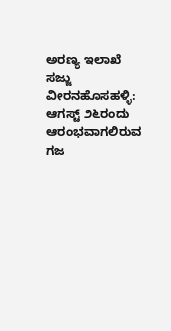ಅರಣ್ಯ ಇಲಾಖೆ ಸಜ್ಜು  ವೀರನಹೊಸಹಳ್ಳಿ: ಆಗಸ್ಟ್ ೨೬ರಂದು ಆರಂಭವಾಗಲಿರುವ ಗಜ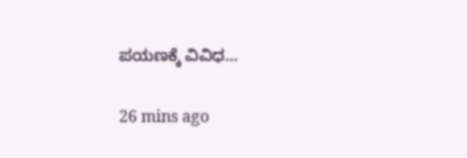ಪಯಣಕ್ಕೆ ವಿವಿಧ…

26 mins ago